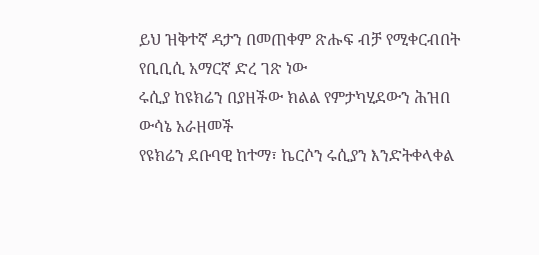ይህ ዝቅተኛ ዳታን በመጠቀም ጽሑፍ ብቻ የሚቀርብበት የቢቢሲ አማርኛ ድረ ገጽ ነው
ሩሲያ ከዩክሬን በያዘችው ክልል የምታካሂደውን ሕዝበ ውሳኔ አራዘመች
የዩክሬን ደቡባዊ ከተማ፣ ኬርሶን ሩሲያን እንድትቀላቀል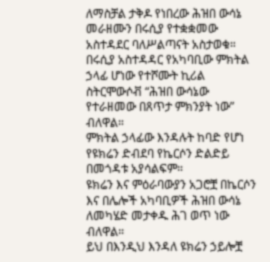ለማስቻል ታቅዶ የነበረው ሕዝበ ውሳኔ መራዘሙን በሩሲያ የተቋቋመው አስተዳደር ባለሥልጣናት አስታወቁ።
በሩሲያ አስተዳዳር የአካባቢው ምክትል ኃላፊ ሆነው የተሾሙት ኪሪል ስትርሞውሶቭ “ሕዝበ ውሳኔው የተራዘመው በጸጥታ ምክንያት ነው” ብለዋል።
ምክትል ኃላፊው እንዳሉት ከባድ የሆነ የዩክሬን ድብደባ የኬርሶን ድልድይ በመጎዳቱ አያሳልፍም።
ዩክሬን እና ምዕራባውያን አጋሮቿ በኬርሶን እና በሌሎች አካባቢዎች ሕዝበ ውሳኔ ለመካሄድ መታቀዱ ሕገ ወጥ ነው ብለዋል።
ይህ በእንዲህ እንዳለ ዩክሬን ኃይሎቿ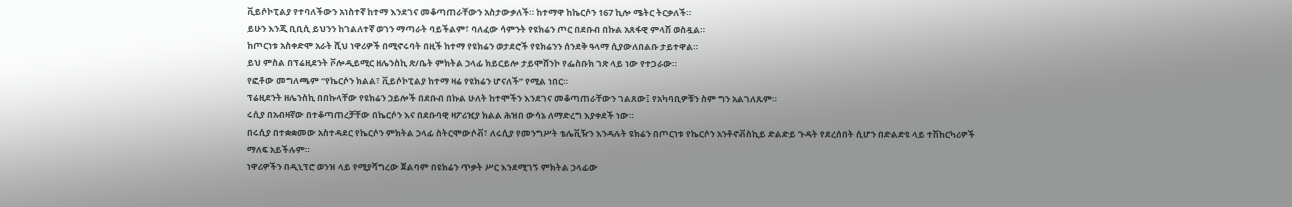ቪይሶኮፒልያ የተባለችውን አነስተኛ ከተማ እንደገና መቆጣጠራቸውን አስታውቃለች። ከተማዋ ከኬርሶን 167 ኪሎ ሜትር ትርቃለች።
ይሁን እንጂ ቢቢሲ ይህንን ከገልለተኛ ወገን ማጣራት ባይችልም፣ ባለፈው ሳምንት የዩክሬን ጦር በደቡብ በኩል አጸፋዊ ምላሽ ወስዷል።
ከጦርነቱ አስቀድሞ አራት ሺህ ነዋሪዎች በሚኖሩባት በዚች ከተማ የዩክሬን ወታደሮች የዩክሬንን ሰንደቅ ዓላማ ሲያውለበልቡ ታይተዋል።
ይህ ምስል በፕሬዚደንት ቮሎዲይሚር ዘሌንስኪ ጽ/ቤት ምክትል ኃላፊ ክይርይሎ ታይሞሸንኮ የፌስቡክ ገጽ ላይ ነው የተጋራው።
የፎቶው መግለጫም “የኬርሶን ክልል፣ ቪይሶኮፒልያ ከተማ ዛሬ የዩክሬን ሆናለች” የሚል ነበር።
ፕሬዚደንት ዘሌንስኪ በበኩላቸው የዩክሬን ኃይሎች በደቡብ በኩል ሁለት ከተሞችን እንደገና መቆጣጠራቸውን ገልጸው፤ የአካባቢዎቹን ስም ግን አልገለጹም።
ሩሲያ በአብዛኛው በተቆጣጠረቻቸው በኬርሶን እና በደቡባዊ ዛፖሪዢያ ክልል ሕዝበ ውሳኔ ለማድረግ እያቀደች ነው።
በሩሲያ በተቋቋመው አስተዳደር የኬርሶን ምክትል ኃላፊ ስትርሞውሶቭ፣ ለሩሲያ የመንግሥት ቴሌቪዥን እንዳሉት ዩክሬን በጦርነቱ የኬርሶን አንቶኖቭስኪይ ድልድይ ጉዳት የደረሰበት ሲሆን በድልድዩ ላይ ተሽከርካሪዎች ማለፍ አይችሉም።
ነዋሪዎችን በዲኒፕሮ ወንዝ ላይ የሚያሻግረው ጀልባም በዩክሬን ጥቃት ሥር እንደሚገኝ ምክትል ኃላፊው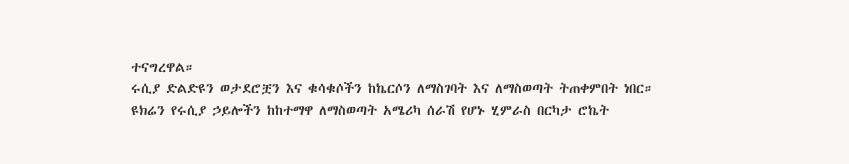ተናግረዋል።
ሩሲያ ድልድዩን ወታደሮቿን እና ቁሳቁሶችን ከኬርሶን ለማስገባት እና ለማስወጣት ትጠቀምበት ነበር።
ዩክሬን የሩሲያ ኃይሎችን ከከተማዋ ለማስወጣት አሜሪካ ሰራሽ የሆኑ ሂምራስ በርካታ ሮኬት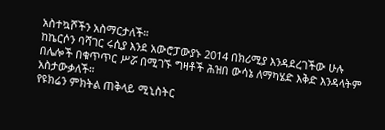አስተኳሾችን አስማርታለች።
ከኬርሶን ባሻገር ሩሲያ እንደ አውሮፓውያኑ 2014 በክሪሚያ እንዳደረገችው ሁሉ በሌሎች በቁጥጥር ሥሯ በሚገኙ ግዛቶች ሕዝበ ውሳኔ ለማካሄድ እቅድ እንዳላትም አስታውቃለች።
የዩክሬን ምክትል ጠቅላይ ሚኒስትር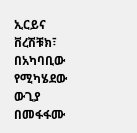ኢርይና ቨረሽቹክ፣ በአካባቢው የሚካሄደው ውጊያ በመፋፋሙ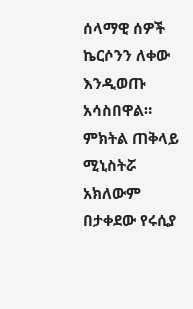ሰላማዊ ሰዎች ኬርሶንን ለቀው እንዲወጡ አሳስበዋል።
ምክትል ጠቅላይ ሚኒስትሯ አክለውም በታቀደው የሩሲያ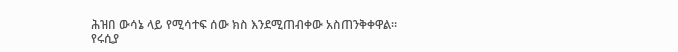ሕዝበ ውሳኔ ላይ የሚሳተፍ ሰው ክስ እንደሚጠብቀው አስጠንቅቀዋል።
የሩሲያ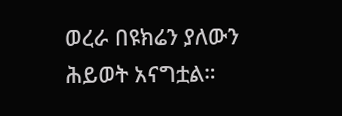ወረራ በዩክሬን ያለውን ሕይወት አናግቷል።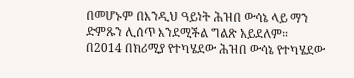በመሆኑም በእንዲህ ዓይነት ሕዝበ ውሳኔ ላይ ማን ድምጹን ሊሰጥ እንደሚችል ግልጽ አይደለም።
በ2014 በክሪሚያ የተካሄደው ሕዝበ ውሳኔ የተካሄደው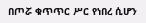በጦሯ ቁጥጥር ሥር የነበረ ሲሆን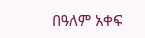በዓለም አቀፍ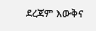ደረጃም እውቅና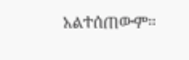አልተሰጠውም።